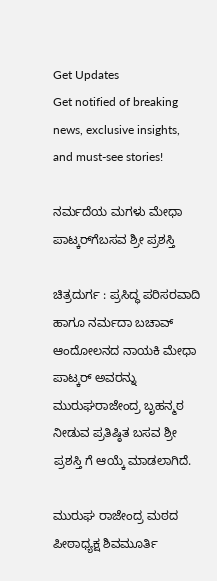Get Updates
Get notified of breaking news, exclusive insights, and must-see stories!

ನರ್ಮದೆಯ ಮಗಳು ಮೇಧಾ ಪಾಟ್ಕರ್‌ಗೆಬಸವ ಶ್ರೀ ಪ್ರಶಸ್ತಿ

ಚಿತ್ರದುರ್ಗ : ಪ್ರಸಿದ್ಧ ಪರಿಸರವಾದಿ ಹಾಗೂ ನರ್ಮದಾ ಬಚಾವ್‌ ಆಂದೋಲನದ ನಾಯಕಿ ಮೇಧಾ ಪಾಟ್ಕರ್‌ ಅವರನ್ನು ಮುರುಘರಾಜೇಂದ್ರ ಬೃಹನ್ಮಠ ನೀಡುವ ಪ್ರತಿಷ್ಠಿತ ಬಸವ ಶ್ರೀ ಪ್ರಶಸ್ತಿ ಗೆ ಆಯ್ಕೆ ಮಾಡಲಾಗಿದೆ.

ಮುರುಘ ರಾಜೇಂದ್ರ ಮಠದ ಪೀಠಾಧ್ಯಕ್ಷ ಶಿವಮೂರ್ತಿ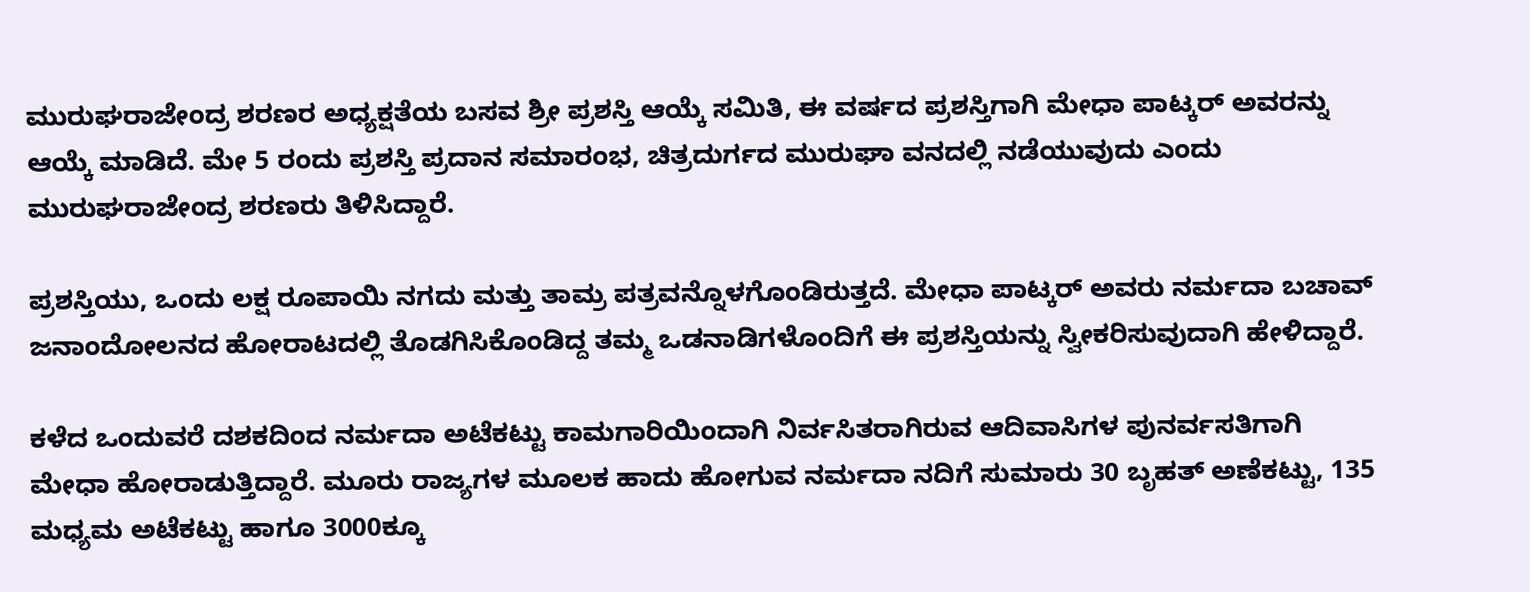ಮುರುಘರಾಜೇಂದ್ರ ಶರಣರ ಅಧ್ಯಕ್ಷತೆಯ ಬಸವ ಶ್ರೀ ಪ್ರಶಸ್ತಿ ಆಯ್ಕೆ ಸಮಿತಿ, ಈ ವರ್ಷದ ಪ್ರಶಸ್ತಿಗಾಗಿ ಮೇಧಾ ಪಾಟ್ಕರ್‌ ಅವರನ್ನು ಆಯ್ಕೆ ಮಾಡಿದೆ. ಮೇ 5 ರಂದು ಪ್ರಶಸ್ತಿ ಪ್ರದಾನ ಸಮಾರಂಭ, ಚಿತ್ರದುರ್ಗದ ಮುರುಘಾ ವನದಲ್ಲಿ ನಡೆಯುವುದು ಎಂದು ಮುರುಘರಾಜೇಂದ್ರ ಶರಣರು ತಿಳಿಸಿದ್ದಾರೆ.

ಪ್ರಶಸ್ತಿಯು, ಒಂದು ಲಕ್ಷ ರೂಪಾಯಿ ನಗದು ಮತ್ತು ತಾಮ್ರ ಪತ್ರವನ್ನೊಳಗೊಂಡಿರುತ್ತದೆ. ಮೇಧಾ ಪಾಟ್ಕರ್‌ ಅವರು ನರ್ಮದಾ ಬಚಾವ್‌ ಜನಾಂದೋಲನದ ಹೋರಾಟದಲ್ಲಿ ತೊಡಗಿಸಿಕೊಂಡಿದ್ದ ತಮ್ಮ ಒಡನಾಡಿಗಳೊಂದಿಗೆ ಈ ಪ್ರಶಸ್ತಿಯನ್ನು ಸ್ವೀಕರಿಸುವುದಾಗಿ ಹೇಳಿದ್ದಾರೆ.

ಕಳೆದ ಒಂದುವರೆ ದಶಕದಿಂದ ನರ್ಮದಾ ಅಟೆಕಟ್ಟು ಕಾಮಗಾರಿಯಿಂದಾಗಿ ನಿರ್ವಸಿತರಾಗಿರುವ ಆದಿವಾಸಿಗಳ ಪುನರ್ವಸತಿಗಾಗಿ ಮೇಧಾ ಹೋರಾಡುತ್ತಿದ್ದಾರೆ. ಮೂರು ರಾಜ್ಯಗಳ ಮೂಲಕ ಹಾದು ಹೋಗುವ ನರ್ಮದಾ ನದಿಗೆ ಸುಮಾರು 30 ಬೃಹತ್‌ ಅಣೆಕಟ್ಟು, 135 ಮಧ್ಯಮ ಅಟೆಕಟ್ಟು ಹಾಗೂ 3000ಕ್ಕೂ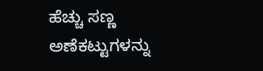ಹೆಚ್ಚು ಸಣ್ಣ ಅಣೆಕಟ್ಟುಗಳನ್ನು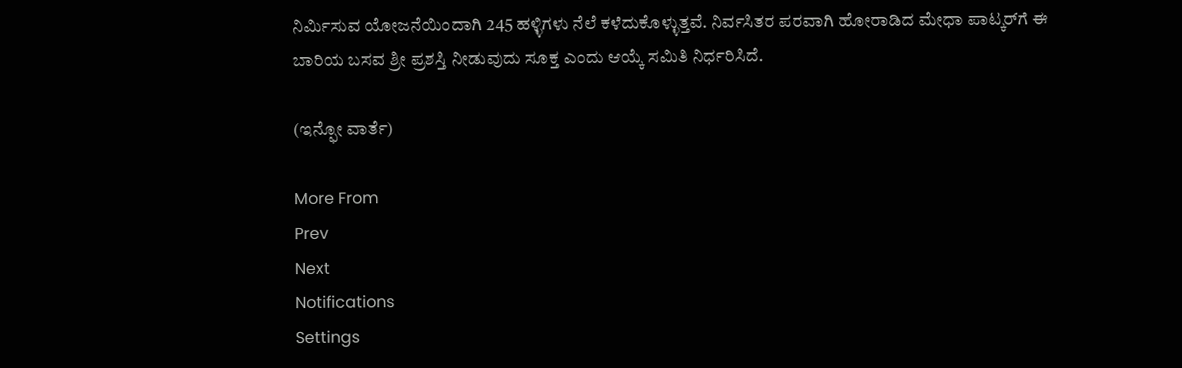ನಿರ್ಮಿಸುವ ಯೋಜನೆಯಿಂದಾಗಿ 245 ಹಳ್ಳಿಗಳು ನೆಲೆ ಕಳೆದುಕೊಳ್ಳುತ್ತವೆ. ನಿರ್ವಸಿತರ ಪರವಾಗಿ ಹೋರಾಡಿದ ಮೇಧಾ ಪಾಟ್ಕರ್‌ಗೆ ಈ ಬಾರಿಯ ಬಸವ ಶ್ರೀ ಪ್ರಶಸ್ತಿ ನೀಡುವುದು ಸೂಕ್ತ ಎಂದು ಆಯ್ಕೆ ಸಮಿತಿ ನಿರ್ಧರಿಸಿದೆ.

(ಇನ್ಫೋ ವಾರ್ತೆ)

More From
Prev
Next
Notifications
Settings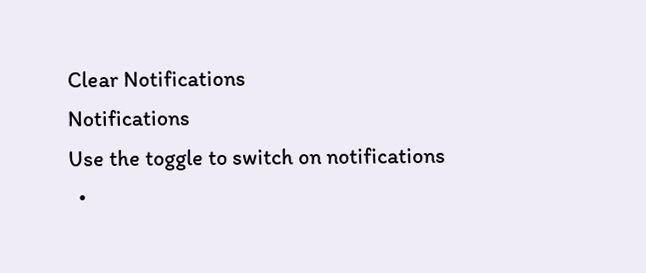Clear Notifications
Notifications
Use the toggle to switch on notifications
  •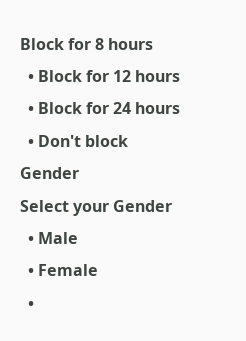Block for 8 hours
  • Block for 12 hours
  • Block for 24 hours
  • Don't block
Gender
Select your Gender
  • Male
  • Female
  •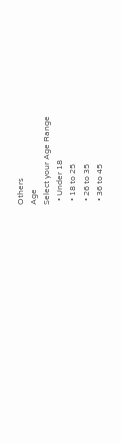Others
Age
Select your Age Range
  • Under 18
  • 18 to 25
  • 26 to 35
  • 36 to 45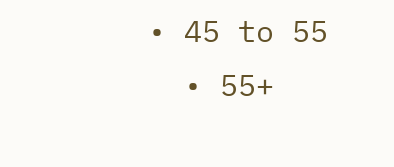• 45 to 55
  • 55+